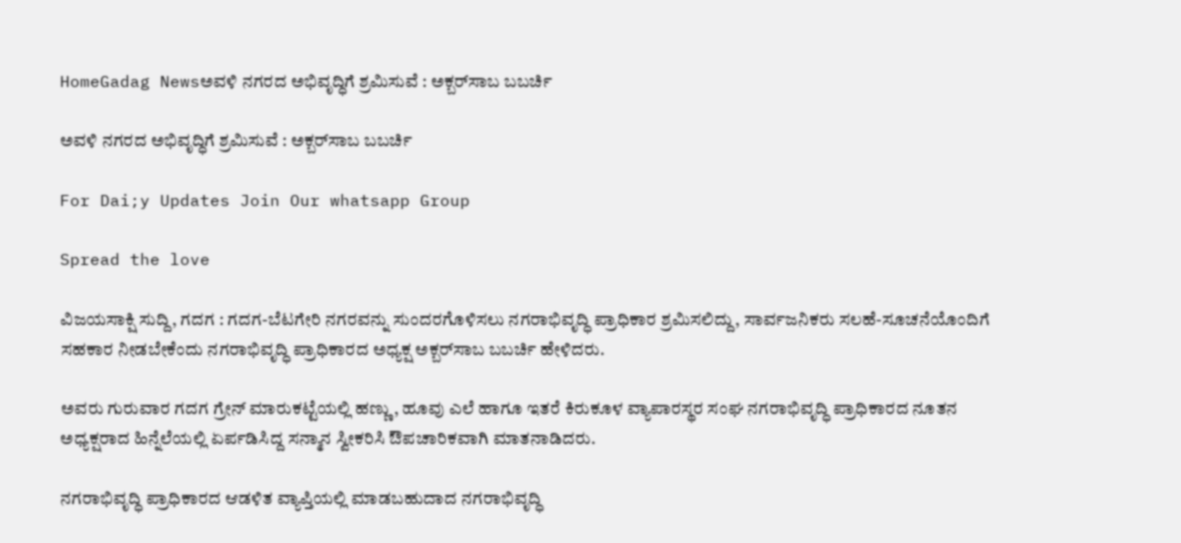HomeGadag Newsಅವಳಿ ನಗರದ ಅಭಿವೃದ್ಧಿಗೆ ಶ್ರಮಿಸುವೆ : ಅಕ್ಬರ್‌ಸಾಬ ಬಬರ್ಚಿ

ಅವಳಿ ನಗರದ ಅಭಿವೃದ್ಧಿಗೆ ಶ್ರಮಿಸುವೆ : ಅಕ್ಬರ್‌ಸಾಬ ಬಬರ್ಚಿ

For Dai;y Updates Join Our whatsapp Group

Spread the love

ವಿಜಯಸಾಕ್ಷಿ ಸುದ್ದಿ, ಗದಗ : ಗದಗ-ಬೆಟಗೇರಿ ನಗರವನ್ನು ಸುಂದರಗೊಳಿಸಲು ನಗರಾಭಿವೃದ್ಧಿ ಪ್ರಾಧಿಕಾರ ಶ್ರಮಿಸಲಿದ್ದು, ಸಾರ್ವಜನಿಕರು ಸಲಹೆ-ಸೂಚನೆಯೊಂದಿಗೆ ಸಹಕಾರ ನೀಡಬೇಕೆಂದು ನಗರಾಭಿವೃದ್ಧಿ ಪ್ರಾಧಿಕಾರದ ಅಧ್ಯಕ್ಷ ಅಕ್ಬರ್‌ಸಾಬ ಬಬರ್ಚಿ ಹೇಳಿದರು.

ಅವರು ಗುರುವಾರ ಗದಗ ಗ್ರೇನ್ ಮಾರುಕಟ್ಟೆಯಲ್ಲಿ ಹಣ್ಣು, ಹೂವು ಎಲೆ ಹಾಗೂ ಇತರೆ ಕಿರುಕೂಳ ವ್ಯಾಪಾರಸ್ಥರ ಸಂಘ ನಗರಾಭಿವೃದ್ಧಿ ಪ್ರಾಧಿಕಾರದ ನೂತನ ಅಧ್ಯಕ್ಷರಾದ ಹಿನ್ನೆಲೆಯಲ್ಲಿ ಏರ್ಪಡಿಸಿದ್ದ ಸನ್ಮಾನ ಸ್ವೀಕರಿಸಿ ಔಪಚಾರಿಕವಾಗಿ ಮಾತನಾಡಿದರು.

ನಗರಾಭಿವೃದ್ಧಿ ಪ್ರಾಧಿಕಾರದ ಆಡಳಿತ ವ್ಯಾಪ್ತಿಯಲ್ಲಿ ಮಾಡಬಹುದಾದ ನಗರಾಭಿವೃದ್ಧಿ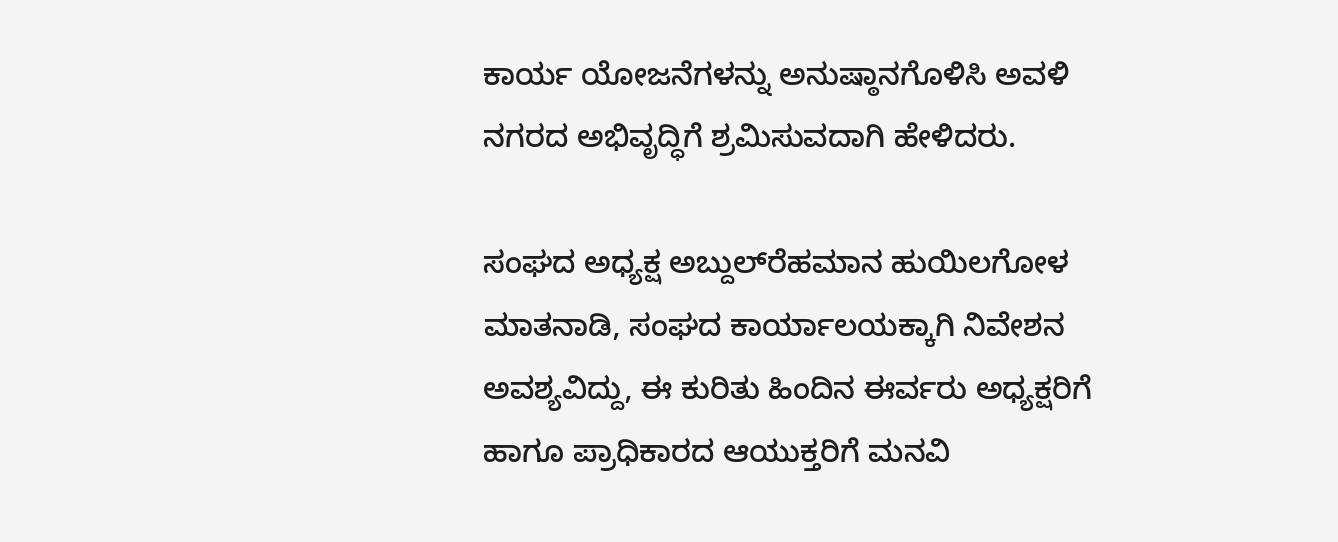ಕಾರ್ಯ ಯೋಜನೆಗಳನ್ನು ಅನುಷ್ಠಾನಗೊಳಿಸಿ ಅವಳಿ ನಗರದ ಅಭಿವೃದ್ಧಿಗೆ ಶ್ರಮಿಸುವದಾಗಿ ಹೇಳಿದರು.

ಸಂಘದ ಅಧ್ಯಕ್ಷ ಅಬ್ದುಲ್‌ರೆಹಮಾನ ಹುಯಿಲಗೋಳ ಮಾತನಾಡಿ, ಸಂಘದ ಕಾರ್ಯಾಲಯಕ್ಕಾಗಿ ನಿವೇಶನ ಅವಶ್ಯವಿದ್ದು, ಈ ಕುರಿತು ಹಿಂದಿನ ಈರ್ವರು ಅಧ್ಯಕ್ಷರಿಗೆ ಹಾಗೂ ಪ್ರಾಧಿಕಾರದ ಆಯುಕ್ತರಿಗೆ ಮನವಿ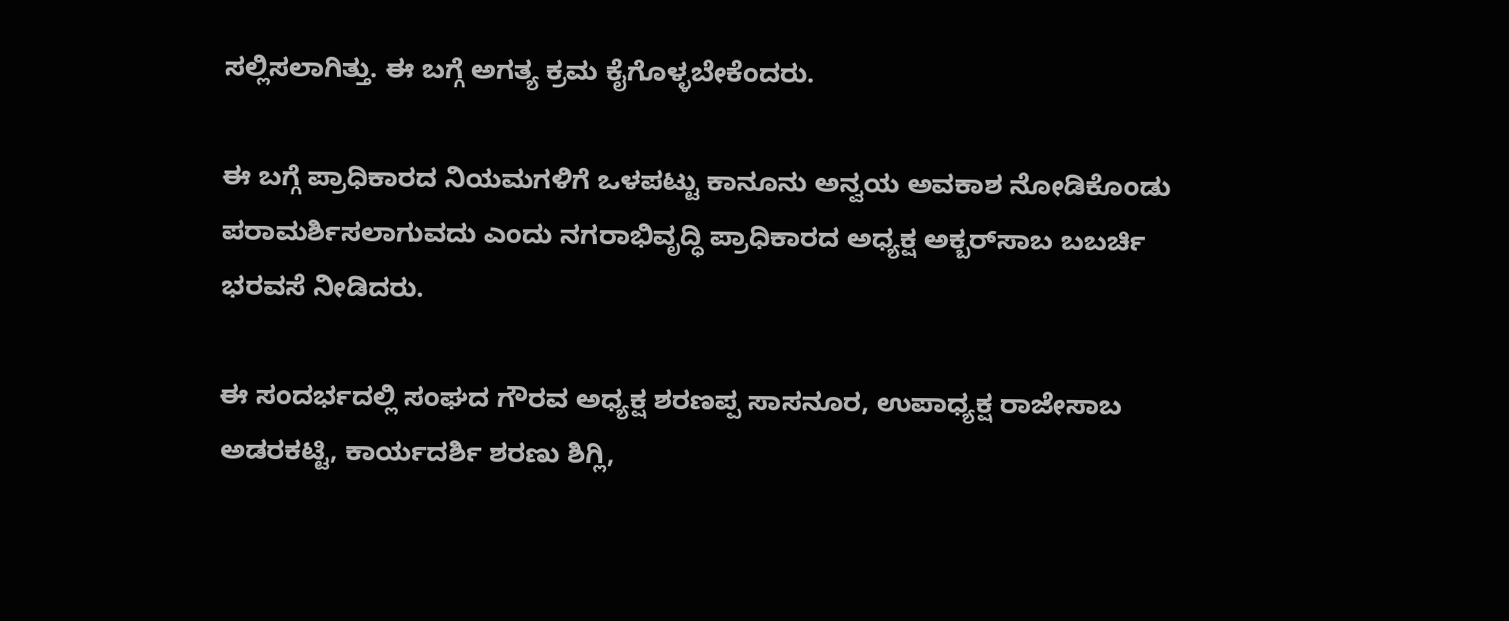ಸಲ್ಲಿಸಲಾಗಿತ್ತು. ಈ ಬಗ್ಗೆ ಅಗತ್ಯ ಕ್ರಮ ಕೈಗೊಳ್ಳಬೇಕೆಂದರು.

ಈ ಬಗ್ಗೆ ಪ್ರಾಧಿಕಾರದ ನಿಯಮಗಳಿಗೆ ಒಳಪಟ್ಟು ಕಾನೂನು ಅನ್ವಯ ಅವಕಾಶ ನೋಡಿಕೊಂಡು ಪರಾಮರ್ಶಿಸಲಾಗುವದು ಎಂದು ನಗರಾಭಿವೃದ್ಧಿ ಪ್ರಾಧಿಕಾರದ ಅಧ್ಯಕ್ಷ ಅಕ್ಬರ್‌ಸಾಬ ಬಬರ್ಚಿ ಭರವಸೆ ನೀಡಿದರು.

ಈ ಸಂದರ್ಭದಲ್ಲಿ ಸಂಘದ ಗೌರವ ಅಧ್ಯಕ್ಷ ಶರಣಪ್ಪ ಸಾಸನೂರ, ಉಪಾಧ್ಯಕ್ಷ ರಾಜೇಸಾಬ ಅಡರಕಟ್ಟಿ, ಕಾರ್ಯದರ್ಶಿ ಶರಣು ಶಿಗ್ಲಿ,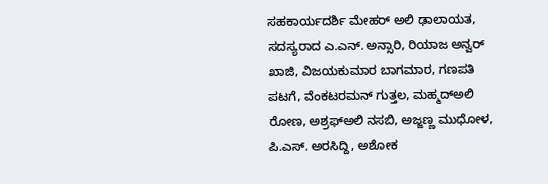ಸಹಕಾರ್ಯದರ್ಶಿ ಮೇಹರ್ ಅಲಿ ಢಾಲಾಯತ, ಸದಸ್ಯರಾದ ಎ.ಎನ್. ಅನ್ಸಾರಿ, ರಿಯಾಜ ಅನ್ವರ್ ಖಾಜಿ, ವಿಜಯಕುಮಾರ ಬಾಗಮಾರ, ಗಣಪತಿ ಪಟಗೆ, ವೆಂಕಟರಮನ್ ಗುತ್ತಲ, ಮಹ್ಮದ್‌ಅಲಿ ರೋಣ, ಅಶ್ರಫ್‌ಅಲಿ ನಸಬಿ, ಅಜ್ಜಣ್ಣ ಮುಧೋಳ, ಪಿ.ಎಸ್. ಅರಸಿದ್ದಿ, ಅಶೋಕ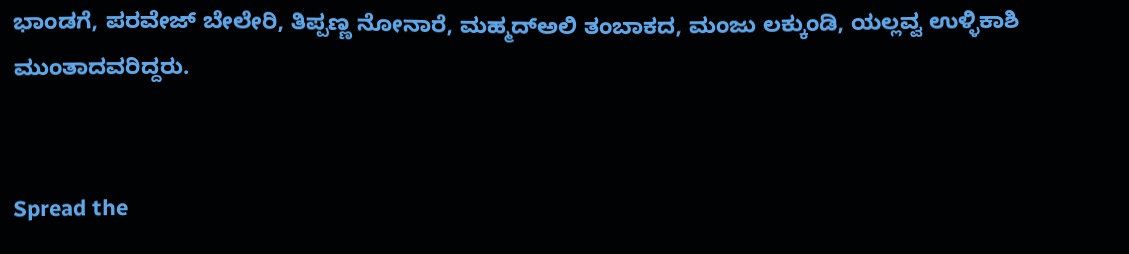ಭಾಂಡಗೆ, ಪರವೇಜ್ ಬೇಲೇರಿ, ತಿಪ್ಪಣ್ಣ ನೋನಾರೆ, ಮಹ್ಮದ್‌ಅಲಿ ತಂಬಾಕದ, ಮಂಜು ಲಕ್ಕುಂಡಿ, ಯಲ್ಲವ್ವ ಉಳ್ಳಿಕಾಶಿ ಮುಂತಾದವರಿದ್ದರು.


Spread the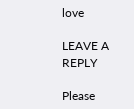love

LEAVE A REPLY

Please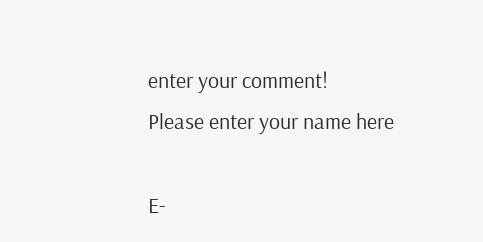enter your comment!
Please enter your name here

E-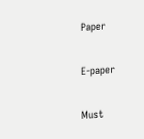Paper

E-paper

Must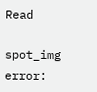Read

spot_img
error: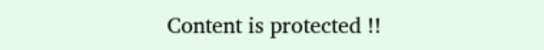Content is protected !!